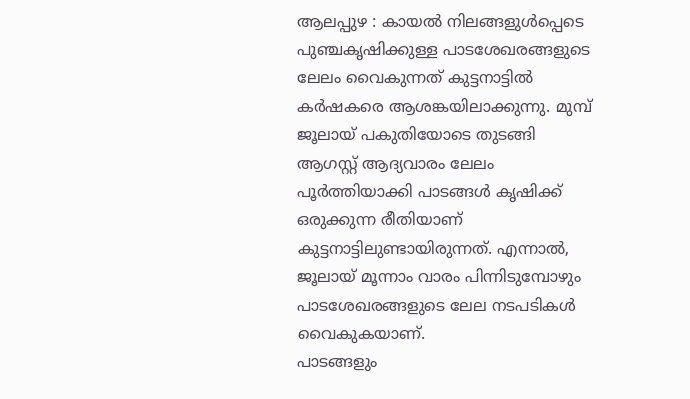ആലപ്പുഴ : കായൽ നിലങ്ങളുൾപ്പെടെ പുഞ്ചകൃഷിക്കുള്ള പാടശേഖരങ്ങളുടെ ലേലം വൈകുന്നത് കുട്ടനാട്ടിൽ കർഷകരെ ആശങ്കയിലാക്കുന്നു. മുമ്പ് ജൂലായ് പകുതിയോടെ തുടങ്ങി ആഗസ്റ്റ് ആദ്യവാരം ലേലം പൂർത്തിയാക്കി പാടങ്ങൾ കൃഷിക്ക് ഒരുക്കുന്ന രീതിയാണ് കുട്ടനാട്ടിലുണ്ടായിരുന്നത്. എന്നാൽ, ജൂലായ് മൂന്നാം വാരം പിന്നിടുമ്പോഴും പാടശേഖരങ്ങളുടെ ലേല നടപടികൾ വൈകുകയാണ്.
പാടങ്ങളും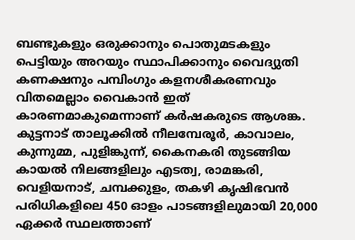ബണ്ടുകളും ഒരുക്കാനും പൊതുമടകളും പെട്ടിയും അറയും സ്ഥാപിക്കാനും വൈദ്യുതി കണക്ഷനും പമ്പിംഗും കളനശീകരണവും വിതമെല്ലാം വൈകാൻ ഇത് കാരണമാകുമെന്നാണ് കർഷകരുടെ ആശങ്ക.
കുട്ടനാട് താലൂക്കിൽ നീലമ്പേരൂർ, കാവാലം, കുന്നുമ്മ, പുളിങ്കുന്ന്, കൈനകരി തുടങ്ങിയ കായൽ നിലങ്ങളിലും എടത്വ, രാമങ്കരി, വെളിയനാട്, ചമ്പക്കുളം, തകഴി കൃഷിഭവൻ പരിധികളിലെ 450 ഓളം പാടങ്ങളിലുമായി 20,000 ഏക്കർ സ്ഥലത്താണ്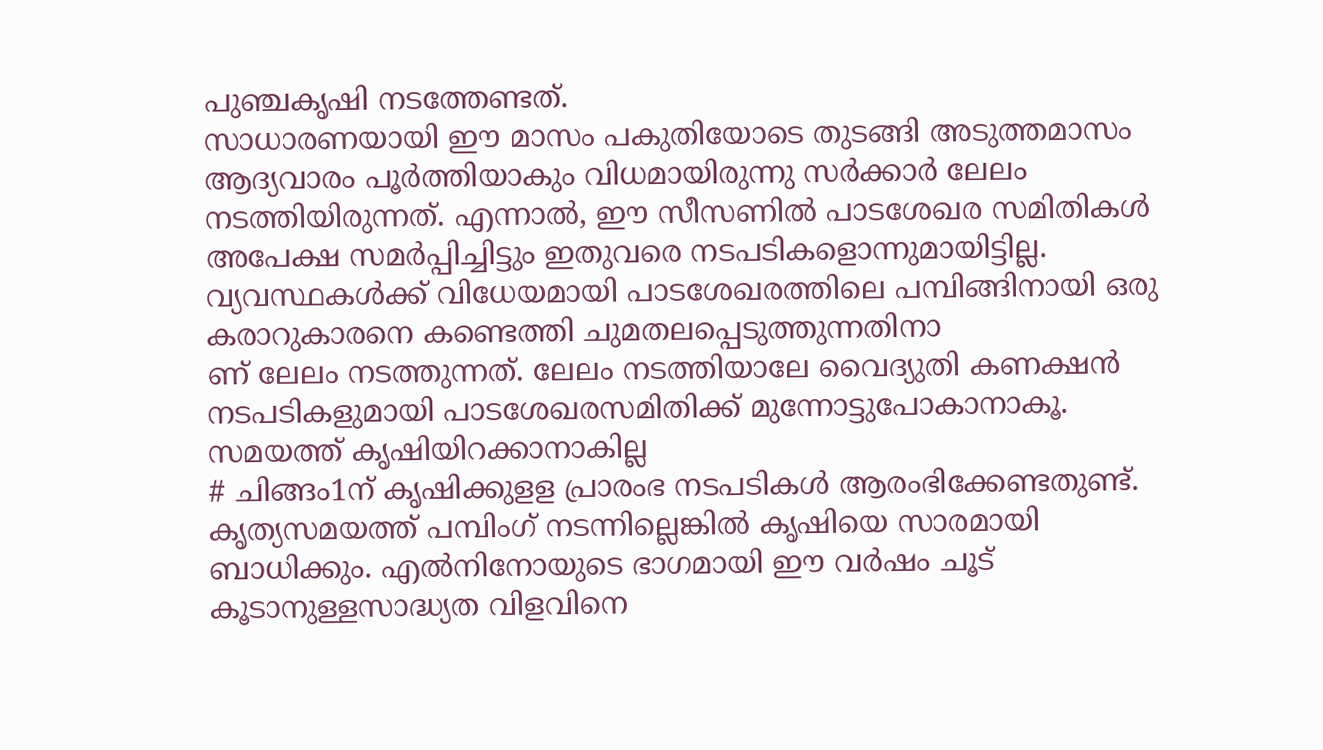പുഞ്ചകൃഷി നടത്തേണ്ടത്.
സാധാരണയായി ഈ മാസം പകുതിയോടെ തുടങ്ങി അടുത്തമാസം ആദ്യവാരം പൂർത്തിയാകും വിധമായിരുന്നു സർക്കാർ ലേലം നടത്തിയിരുന്നത്. എന്നാൽ, ഈ സീസണിൽ പാടശേഖര സമിതികൾ അപേക്ഷ സമർപ്പിച്ചിട്ടും ഇതുവരെ നടപടികളൊന്നുമായിട്ടില്ല. വ്യവസ്ഥകൾക്ക് വിധേയമായി പാടശേഖരത്തിലെ പമ്പിങ്ങിനായി ഒരു കരാറുകാരനെ കണ്ടെത്തി ചുമതലപ്പെടുത്തുന്നതിനാ
ണ് ലേലം നടത്തുന്നത്. ലേലം നടത്തിയാലേ വൈദ്യുതി കണക്ഷൻ നടപടികളുമായി പാടശേഖരസമിതിക്ക് മുന്നോട്ടുപോകാനാകൂ.
സമയത്ത് കൃഷിയിറക്കാനാകില്ല
# ചിങ്ങം1ന് കൃഷിക്കുളള പ്രാരംഭ നടപടികൾ ആരംഭിക്കേണ്ടതുണ്ട്. കൃത്യസമയത്ത് പമ്പിംഗ് നടന്നില്ലെങ്കിൽ കൃഷിയെ സാരമായി ബാധിക്കും. എൽനിനോയുടെ ഭാഗമായി ഈ വർഷം ചൂട് കൂടാനുള്ളസാദ്ധ്യത വിളവിനെ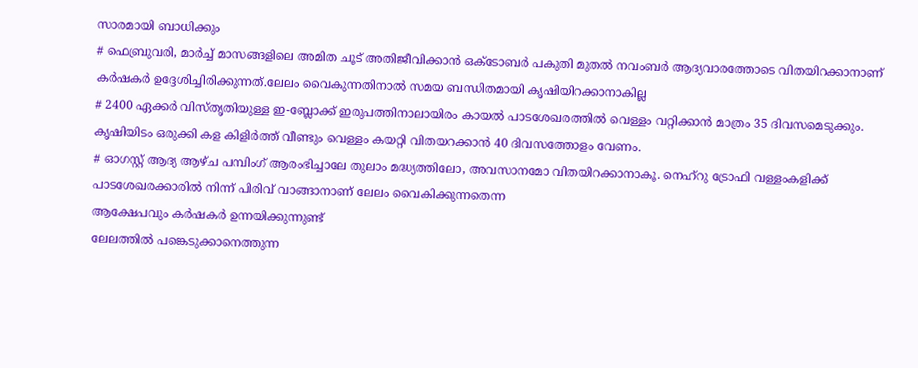സാരമായി ബാധിക്കും
# ഫെബ്രുവരി, മാർച്ച് മാസങ്ങളിലെ അമിത ചൂട് അതിജീവിക്കാൻ ഒക്ടോബർ പകുതി മുതൽ നവംബർ ആദ്യവാരത്തോടെ വിതയിറക്കാനാണ് കർഷകർ ഉദ്ദേശിച്ചിരിക്കുന്നത്.ലേലം വൈകുന്നതിനാൽ സമയ ബന്ധിതമായി കൃഷിയിറക്കാനാകില്ല
# 2400 ഏക്കർ വിസ്തൃതിയുള്ള ഇ-ബ്ലോക്ക് ഇരുപത്തിനാലായിരം കായൽ പാടശേഖരത്തിൽ വെള്ളം വറ്റിക്കാൻ മാത്രം 35 ദിവസമെടുക്കും. കൃഷിയിടം ഒരുക്കി കള കിളിർത്ത് വീണ്ടും വെള്ളം കയറ്റി വിതയറക്കാൻ 40 ദിവസത്തോളം വേണം.
# ഓഗസ്റ്റ് ആദ്യ ആഴ്ച പമ്പിംഗ് ആരംഭിച്ചാലേ തുലാം മദ്ധ്യത്തിലോ, അവസാനമോ വിതയിറക്കാനാകൂ. നെഹ്റു ട്രോഫി വള്ളംകളിക്ക് പാടശേഖരക്കാരിൽ നിന്ന് പിരിവ് വാങ്ങാനാണ് ലേലം വൈകിക്കുന്നതെന്ന
ആക്ഷേപവും കർഷകർ ഉന്നയിക്കുന്നുണ്ട്
ലേലത്തിൽ പങ്കെടുക്കാനെത്തുന്ന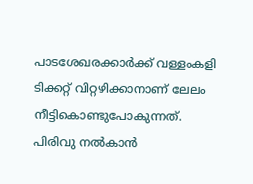പാടശേഖരക്കാർക്ക് വള്ളംകളി ടിക്കറ്റ് വിറ്റഴിക്കാനാണ് ലേലം നീട്ടികൊണ്ടുപോകുന്നത്. പിരിവു നൽകാൻ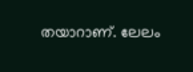തയാറാണ്. ലേലം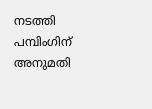നടത്തി പമ്പിംഗിന് അനുമതി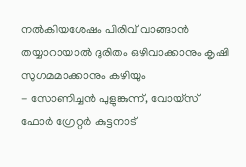നൽകിയശേഷം പിരിവ് വാങ്ങാൻ തയ്യാറായാൽ ദുരിതം ഒഴിവാക്കാനും കൃഷി സുഗമമാക്കാനും കഴിയും
- സോണിച്ചൻ പുളുങ്കുന്ന്, വോയ്സ് ഫോർ ഗ്രേറ്റർ കുട്ടനാട്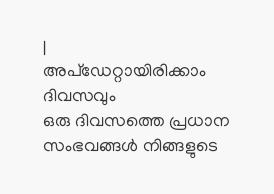|
അപ്ഡേറ്റായിരിക്കാം ദിവസവും
ഒരു ദിവസത്തെ പ്രധാന സംഭവങ്ങൾ നിങ്ങളുടെ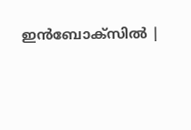ഇൻബോക്സിൽ |